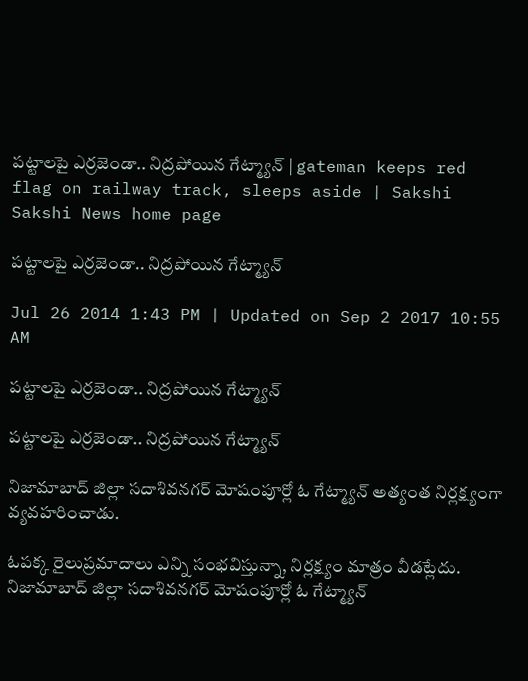పట్టాలపై ఎర్రజెండా.. నిద్రపోయిన గేట్మ్యాన్ | gateman keeps red flag on railway track, sleeps aside | Sakshi
Sakshi News home page

పట్టాలపై ఎర్రజెండా.. నిద్రపోయిన గేట్మ్యాన్

Jul 26 2014 1:43 PM | Updated on Sep 2 2017 10:55 AM

పట్టాలపై ఎర్రజెండా.. నిద్రపోయిన గేట్మ్యాన్

పట్టాలపై ఎర్రజెండా.. నిద్రపోయిన గేట్మ్యాన్

నిజామాబాద్ జిల్లా సదాశివనగర్ మోషంపూర్లో ఓ గేట్మ్యాన్ అత్యంత నిర్లక్ష్యంగా వ్యవహరించాడు.

ఓపక్క రైలుప్రమాదాలు ఎన్ని సంభవిస్తున్నా, నిర్లక్ష్యం మాత్రం వీడట్లేదు. నిజామాబాద్ జిల్లా సదాశివనగర్ మోషంపూర్లో ఓ గేట్మ్యాన్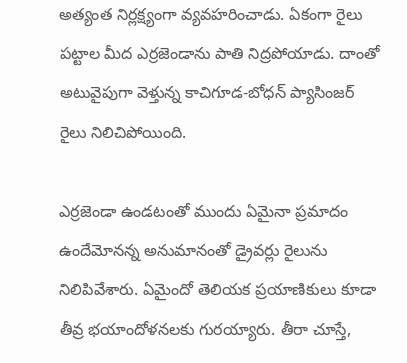అత్యంత నిర్లక్ష్యంగా వ్యవహరించాడు. ఏకంగా రైలు పట్టాల మీద ఎర్రజెండాను పాతి నిద్రపోయాడు. దాంతో అటువైపుగా వెళ్తున్న కాచిగూడ-బోధన్ ప్యాసింజర్ రైలు నిలిచిపోయింది.

ఎర్రజెండా ఉండటంతో ముందు ఏమైనా ప్రమాదం ఉందేమోనన్న అనుమానంతో డ్రైవర్లు రైలును నిలిపివేశారు. ఏమైందో తెలియక ప్రయాణికులు కూడా తీవ్ర భయాందోళనలకు గురయ్యారు. తీరా చూస్తే,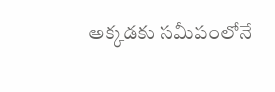అక్కడకు సమీపంలోనే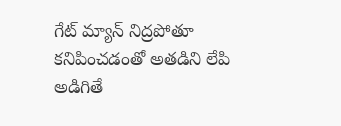గేట్ మ్యాన్ నిద్రపోతూ కనిపించడంతో అతడిని లేపి అడిగితే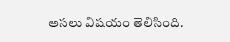అసలు విషయం తెలిసింది.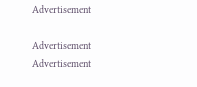Advertisement

Advertisement
Advertisement